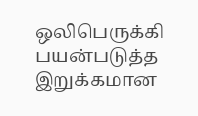ஒலிபெருக்கி பயன்படுத்த இறுக்கமான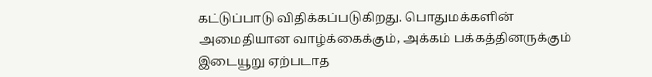கட்டுப்பாடு விதிக்கப்படுகிறது. பொதுமக்களின் அமைதியான வாழ்க்கைக்கும், அக்கம் பக்கத்தினருக்கும் இடையூறு ஏற்படாத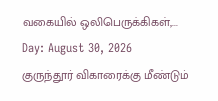வகையில் ஒலிபெருக்கிகள்,...
Day: August 30, 2026
குருந்தூர் விகாரைக்கு மீண்டும்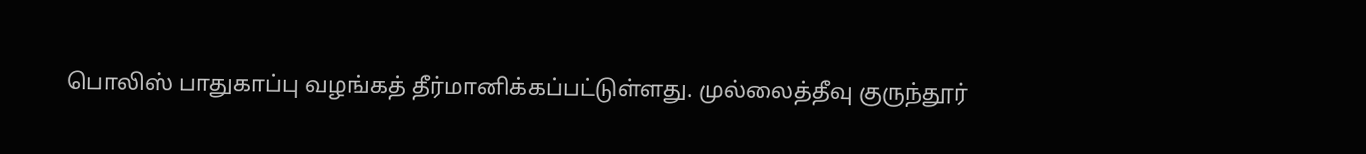பொலிஸ் பாதுகாப்பு வழங்கத் தீர்மானிக்கப்பட்டுள்ளது. முல்லைத்தீவு குருந்தூர்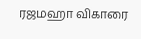ரஜமஹா விகாரை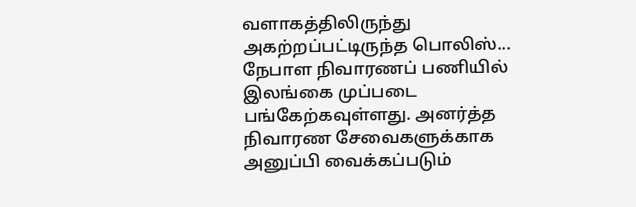வளாகத்திலிருந்து அகற்றப்பட்டிருந்த பொலிஸ்...
நேபாள நிவாரணப் பணியில் இலங்கை முப்படை பங்கேற்கவுள்ளது. அனர்த்த நிவாரண சேவைகளுக்காக அனுப்பி வைக்கப்படும்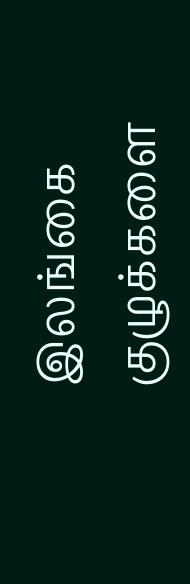இலங்கை குழுக்களை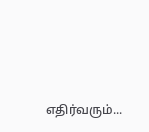எதிர்வரும்...